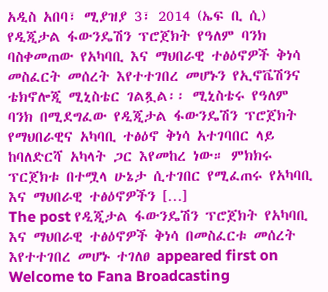አዲስ አበባ፣ ሚያዝያ 3፣ 2014 (ኤፍ ቢ ሲ) የዲጂታል ፋውንዴሽን ፕሮጀክት የዓለም ባንክ ባስቀመጠው የአካባቢ እና ማህበራዊ ተፅዕኖዎች ቅነሳ መስፈርት መሰረት እየተተገበረ መሆኑን የኢኖቬሽንና ቴክኖሎጂ ሚኒስቴር ገልጿል፡፡ ሚኒስቴሩ የዓለም ባንክ በሚደግፈው የዲጂታል ፋውንዴሽን ፕሮጀክት የማህበራዊና አካባቢ ተፅዕኖ ቅነሳ አተገባበር ላይ ከባለድርሻ አካላት ጋር እየመከረ ነው። ምክክሩ ፕርጀክቱ በተሟላ ሁኔታ ሲተገበር የሚፈጠሩ የአካባቢ እና ማህበራዊ ተፅዕኖዎችን […]
The post የዲጂታል ፋውንዴሽን ፕሮጀክት የአካባቢ እና ማህበራዊ ተፅዕኖዎች ቅነሳ በመስፈርቱ መሰረት እየተተገበረ መሆኑ ተገለፀ appeared first on Welcome to Fana Broadcasting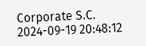Corporate S.C.
2024-09-19 20:48:12